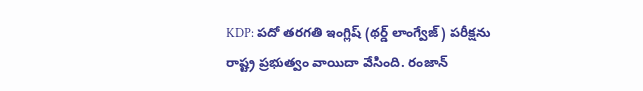KDP: పదో తరగతి ఇంగ్లిష్ (థర్డ్ లాంగ్వేజ్) పరీక్షను రాష్ట్ర ప్రభుత్వం వాయిదా వేసింది. రంజాన్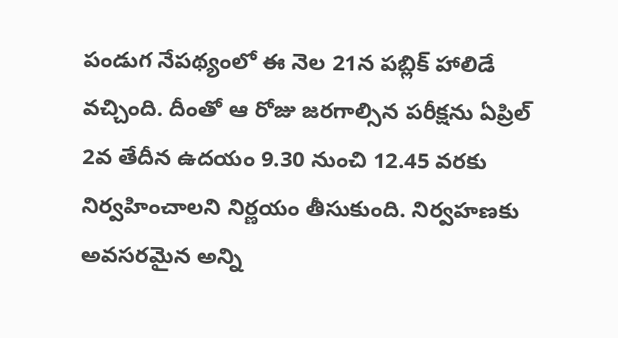పండుగ నేపథ్యంలో ఈ నెల 21న పబ్లిక్ హాలిడే వచ్చింది. దీంతో ఆ రోజు జరగాల్సిన పరీక్షను ఏప్రిల్ 2వ తేదీన ఉదయం 9.30 నుంచి 12.45 వరకు నిర్వహించాలని నిర్ణయం తీసుకుంది. నిర్వహణకు అవసరమైన అన్ని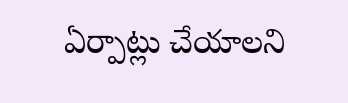ఏర్పాట్లు చేయాలని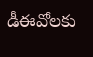డీఈవోలకు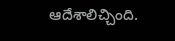ఆదేశాలిచ్చింది.